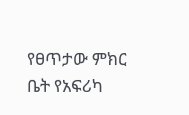የፀጥታው ምክር ቤት የአፍሪካ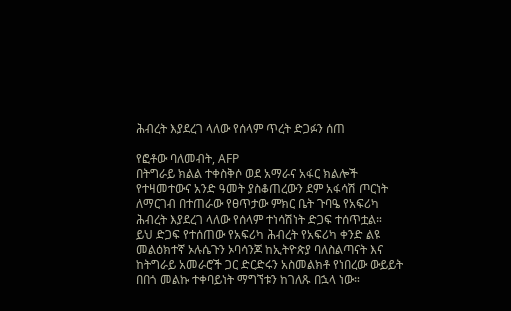ሕብረት እያደረገ ላለው የሰላም ጥረት ድጋፉን ሰጠ

የፎቶው ባለመብት, AFP
በትግራይ ክልል ተቀስቅሶ ወደ አማራና አፋር ክልሎች የተዛመተውና አንድ ዓመት ያስቆጠረውን ደም አፋሳሽ ጦርነት ለማርገብ በተጠራው የፀጥታው ምክር ቤት ጉባዔ የአፍሪካ ሕብረት እያደረገ ላለው የሰላም ተነሳሽነት ድጋፍ ተሰጥቷል።
ይህ ድጋፍ የተሰጠው የአፍሪካ ሕብረት የአፍሪካ ቀንድ ልዩ መልዕክተኛ ኦሉሴጉን ኦባሳንጆ ከኢትዮጵያ ባለስልጣናት እና ከትግራይ አመራሮች ጋር ድርድሩን አስመልክቶ የነበረው ውይይት በበጎ መልኩ ተቀባይነት ማግኘቱን ከገለጹ በኋላ ነው።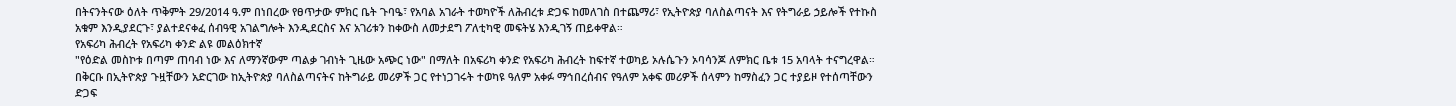በትናንትናው ዕለት ጥቅምት 29/2014 ዓ.ም በነበረው የፀጥታው ምክር ቤት ጉባዔ፣ የአባል አገራት ተወካዮች ለሕብረቱ ድጋፍ ከመለገስ በተጨማሪ፣ የኢትዮጵያ ባለስልጣናት እና የትግራይ ኃይሎች የተኩስ አቁም እንዲያደርጉ፣ ያልተደናቀፈ ሰብዓዊ አገልግሎት እንዲደርስና እና አገሪቱን ከቀውስ ለመታደግ ፖለቲካዊ መፍትሄ እንዲገኝ ጠይቀዋል።
የአፍሪካ ሕብረት የአፍሪካ ቀንድ ልዩ መልዕክተኛ
"የዕድል መስኮቱ በጣም ጠባብ ነው እና ለማንኛውም ጣልቃ ገብነት ጊዜው አጭር ነው" በማለት በአፍሪካ ቀንድ የአፍሪካ ሕብረት ከፍተኛ ተወካይ ኦሉሴጉን ኦባሳንጆ ለምክር ቤቱ 15 አባላት ተናግረዋል።
በቅርቡ በኢትዮጵያ ጉዟቸውን አድርገው ከኢትዮጵያ ባለስልጣናትና ከትግራይ መሪዎች ጋር የተነጋገሩት ተወካዩ ዓለም አቀፉ ማኅበረሰብና የዓለም አቀፍ መሪዎች ሰላምን ከማስፈን ጋር ተያይዞ የተሰጣቸውን ድጋፍ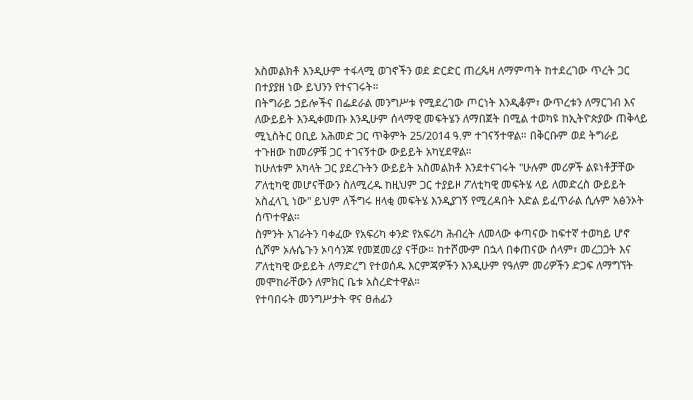አስመልክቶ እንዲሁም ተፋላሚ ወገኖችን ወደ ድርድር ጠረጴዛ ለማምጣት ከተደረገው ጥረት ጋር በተያያዘ ነው ይህንን የተናገሩት።
በትግራይ ኃይሎችና በፌደራል መንግሥቱ የሚደረገው ጦርነት እንዲቆም፣ ውጥረቱን ለማርገብ እና ለውይይት እንዲቀመጡ እንዲሁም ሰላማዊ መፍትሄን ለማበጀት በሚል ተወካዩ ከኢትዮጵያው ጠቅላይ ሚኒስትር ዐቢይ አሕመድ ጋር ጥቅምት 25/2014 ዓ.ም ተገናኝተዋል። በቅርቡም ወደ ትግራይ ተጉዘው ከመሪዎቹ ጋር ተገናኝተው ውይይት አካሂደዋል።
ከሁለቱም አካላት ጋር ያደረጉትን ውይይት አስመልክቶ እንደተናገሩት "ሁሉም መሪዎች ልዩነቶቻቸው ፖለቲካዊ መሆናቸውን ስለሚረዱ ከዚህም ጋር ተያይዞ ፖለቲካዊ መፍትሄ ላይ ለመድረስ ውይይት አስፈላጊ ነው" ይህም ለችግሩ ዘላቂ መፍትሄ እንዲያገኝ የሚረዳበት እድል ይፈጥራል ሲሉም አፅንኦት ሰጥተዋል።
ስምንት አገራትን ባቀፈው የአፍሪካ ቀንድ የአፍሪካ ሕብረት ለመላው ቀጣናው ከፍተኛ ተወካይ ሆኖ ሲሾም ኦሉሴጉን ኦባሳንጆ የመጀመሪያ ናቸው። ከተሾሙም በኋላ በቀጠናው ሰላም፣ መረጋጋት እና ፖለቲካዊ ውይይት ለማድረግ የተወሰዱ እርምጃዎችን እንዲሁም የዓለም መሪዎችን ድጋፍ ለማግኘት መሞከራቸውን ለምክር ቤቱ አስረድተዋል።
የተባበሩት መንግሥታት ዋና ፀሐፊን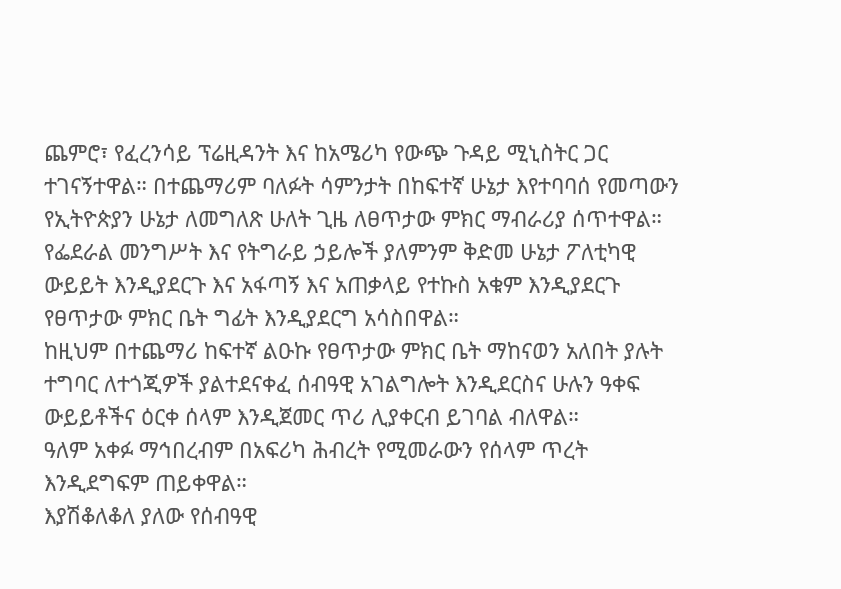ጨምሮ፣ የፈረንሳይ ፕሬዚዳንት እና ከአሜሪካ የውጭ ጉዳይ ሚኒስትር ጋር ተገናኝተዋል። በተጨማሪም ባለፉት ሳምንታት በከፍተኛ ሁኔታ እየተባባሰ የመጣውን የኢትዮጵያን ሁኔታ ለመግለጽ ሁለት ጊዜ ለፀጥታው ምክር ማብራሪያ ሰጥተዋል።
የፌደራል መንግሥት እና የትግራይ ኃይሎች ያለምንም ቅድመ ሁኔታ ፖለቲካዊ ውይይት እንዲያደርጉ እና አፋጣኝ እና አጠቃላይ የተኩስ አቁም እንዲያደርጉ የፀጥታው ምክር ቤት ግፊት እንዲያደርግ አሳስበዋል።
ከዚህም በተጨማሪ ከፍተኛ ልዑኩ የፀጥታው ምክር ቤት ማከናወን አለበት ያሉት ተግባር ለተጎጂዎች ያልተደናቀፈ ሰብዓዊ አገልግሎት እንዲደርስና ሁሉን ዓቀፍ ውይይቶችና ዕርቀ ሰላም እንዲጀመር ጥሪ ሊያቀርብ ይገባል ብለዋል።
ዓለም አቀፉ ማኅበረብም በአፍሪካ ሕብረት የሚመራውን የሰላም ጥረት እንዲደግፍም ጠይቀዋል።
እያሽቆለቆለ ያለው የሰብዓዊ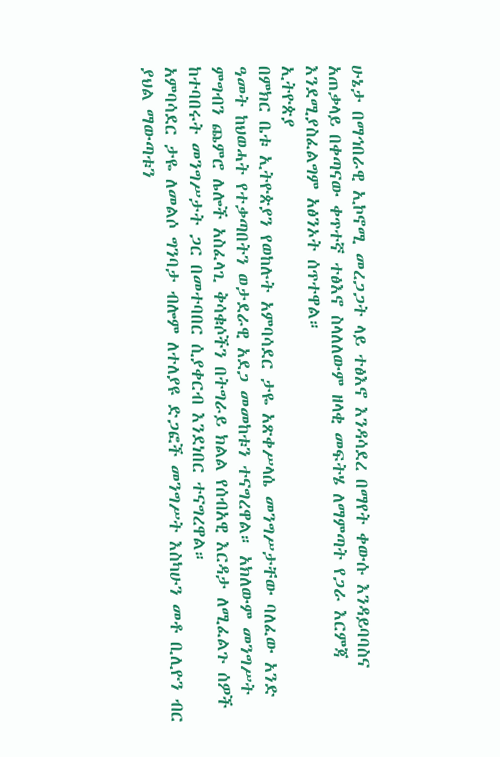ሁኔታ በማኅበራዊ ኢኮኖሚ መረጋጋት ላይ ተፅእኖ እንዳሳደረ በማየት ቀውሱ እንዳይባባስና አጠቃላይ በቀጣናው ቀጥተኛ ተፅእኖ ስላለለውም ዘላቂ መፍትሄ ለማምጣት የጋራ እርምጃ እንደሚያስፈልግም አፅንኦት ሰጥተዋል።
ኢትዮጵያ
በምክር ቤቱ ኢትዮጵያን የወከሉት አምባሳደር ታዬ አጽቀሥላሴ መንግሥታቸው ባለፈው አንድ ዓመት ከህወሓት የተቃጣበትን ወታደራዊ አደጋ መመከቱን ተናግረዋል። አክለውም መንግሥት ምግብን ጨምሮ ሌሎች አስፈላጊ ቅሳቁሶችን በትግራይ ክልል የሰብአዊ እርዳታ ለሚፈልጉ ሰዎች ከተባበሩት መንግሥታት ጋር በመተባበር ሲያቀርብ እንደነበር ተናግረዋል።
አምባሳደር ታዬ ለመልሶ ግንባታ ብሎም ለተለያዩ ድጋፎች መንግሥት እስካሁን መቶ ቢሊዮን ብር ያህል ማውጣቱን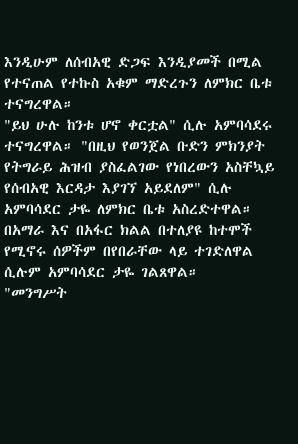እንዲሁም ለሰብአዊ ድጋፍ እንዲያመች በሚል የተናጠል የተኩስ አቁም ማድረጉን ለምክር ቤቱ ተናግረዋል።
"ይህ ሁሉ ከንቱ ሆኖ ቀርቷል" ሲሉ አምባሳደሩ ተናግረዋል። "በዚህ የወንጀል ቡድን ምክንያት የትግራይ ሕዝብ ያስፈልገው የነበረውን አስቸኳይ የሰብአዊ እርዳታ እያገኘ አይደለም" ሲሉ አምባሳደር ታዬ ለምክር ቤቱ አስረድተዋል።
በአማራ እና በአፋር ክልል በተለያዩ ከተሞች የሚኖሩ ሰዎችም በየበራቸው ላይ ተገድለዋል ሲሉም አምባሳደር ታዬ ገልጸዋል።
"መንግሥት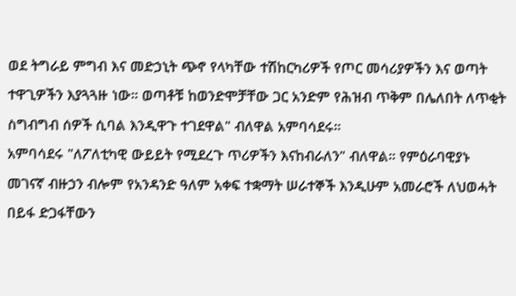ወደ ትግራይ ምግብ እና መድኃኒት ጭኖ የላካቸው ተሽከርካሪዎች የጦር መሳሪያዎችን እና ወጣት ተዋጊዎችን እያጓጓዙ ነው። ወጣቶቹ ከወንድሞቻቸው ጋር አንድም የሕዝብ ጥቅም በሌለበት ለጥቂት ስግብግብ ሰዎች ሲባል እንዲዋጉ ተገደዋል" ብለዋል አምባሳደሩ።
አምባሳደሩ "ለፖለቲካዊ ውይይት የሚደረጉ ጥሪዎችን እናከብራለን" ብለዋል። የምዕራባዊያኑ መገናኛ ብዙኃን ብሎም የአንዳንድ ዓለም አቀፍ ተቋማት ሠራተኞች እንዲሁም አመራሮች ለህወሓት በይፋ ድጋፋቸውን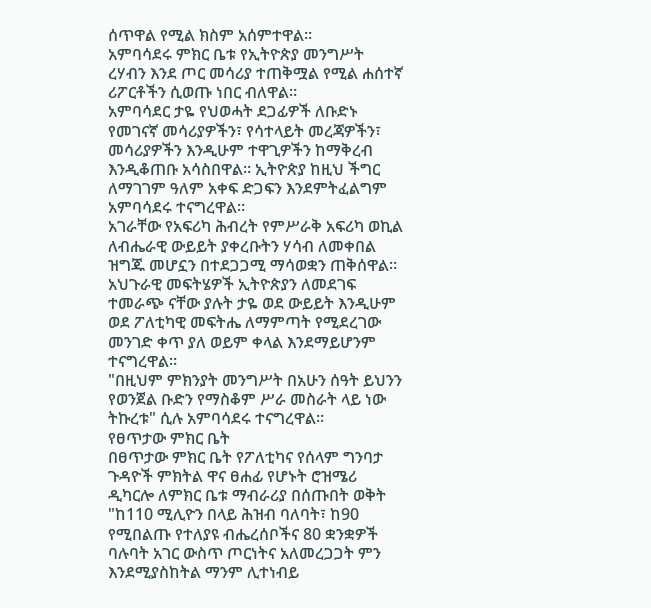ሰጥዋል የሚል ክስም አሰምተዋል።
አምባሳደሩ ምክር ቤቱ የኢትዮጵያ መንግሥት ረሃብን እንደ ጦር መሳሪያ ተጠቅሟል የሚል ሐሰተኛ ሪፖርቶችን ሲወጡ ነበር ብለዋል።
አምባሳደር ታዬ የህወሓት ደጋፊዎች ለቡድኑ የመገናኛ መሳሪያዎችን፣ የሳተላይት መረጃዎችን፣ መሳሪያዎችን እንዲሁም ተዋጊዎችን ከማቅረብ እንዲቆጠቡ አሳስበዋል። ኢትዮጵያ ከዚህ ችግር ለማገገም ዓለም አቀፍ ድጋፍን እንደምትፈልግም አምባሳደሩ ተናግረዋል።
አገራቸው የአፍሪካ ሕብረት የምሥራቅ አፍሪካ ወኪል ለብሔራዊ ውይይት ያቀረቡትን ሃሳብ ለመቀበል ዝግጁ መሆኗን በተደጋጋሚ ማሳወቋን ጠቅሰዋል።
አህጉራዊ መፍትሄዎች ኢትዮጵያን ለመደገፍ ተመራጭ ናቸው ያሉት ታዬ ወደ ውይይት እንዲሁም ወደ ፖለቲካዊ መፍትሔ ለማምጣት የሚደረገው መንገድ ቀጥ ያለ ወይም ቀላል እንደማይሆንም ተናግረዋል።
"በዚህም ምክንያት መንግሥት በአሁን ሰዓት ይህንን የወንጀል ቡድን የማስቆም ሥራ መስራት ላይ ነው ትኩረቱ" ሲሉ አምባሳደሩ ተናግረዋል።
የፀጥታው ምክር ቤት
በፀጥታው ምክር ቤት የፖለቲካና የሰላም ግንባታ ጉዳዮች ምክትል ዋና ፀሐፊ የሆኑት ሮዝሜሪ ዲካርሎ ለምክር ቤቱ ማብራሪያ በሰጡበት ወቅት "ከ110 ሚሊዮን በላይ ሕዝብ ባለባት፣ ከ90 የሚበልጡ የተለያዩ ብሔረሰቦችና 80 ቋንቋዎች ባሉባት አገር ውስጥ ጦርነትና አለመረጋጋት ምን እንደሚያስከትል ማንም ሊተነብይ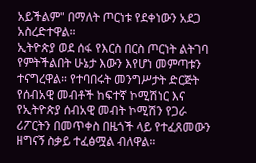አይችልም" በማለት ጦርነቱ የደቀነውን አደጋ አስረድተዋል።
ኢትዮጵያ ወደ ሰፋ የእርስ በርስ ጦርነት ልትገባ የምትችልበት ሁኔታ እውን እየሆነ መምጣቱን ተናግረዋል። የተባበሩት መንግሥታት ድርጅት የሰብአዊ መብቶች ከፍተኛ ኮሚሽነር እና የኢትዮጵያ ሰብአዊ መብት ኮሚሽን የጋራ ሪፖርትን በመጥቀስ በዜጎች ላይ የተፈጸመውን ዘግናኝ ስቃይ ተፈፅሟል ብለዋል።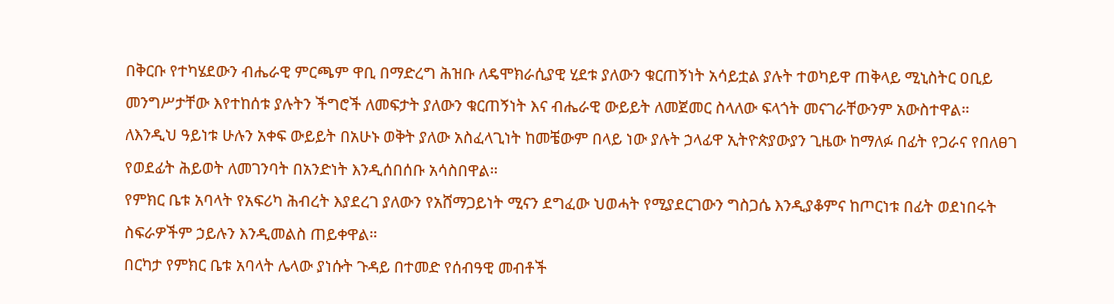በቅርቡ የተካሄደውን ብሔራዊ ምርጫም ዋቢ በማድረግ ሕዝቡ ለዴሞክራሲያዊ ሂደቱ ያለውን ቁርጠኝነት አሳይቷል ያሉት ተወካይዋ ጠቅላይ ሚኒስትር ዐቢይ መንግሥታቸው እየተከሰቱ ያሉትን ችግሮች ለመፍታት ያለውን ቁርጠኝነት እና ብሔራዊ ውይይት ለመጀመር ስላለው ፍላጎት መናገራቸውንም አውስተዋል።
ለእንዲህ ዓይነቱ ሁሉን አቀፍ ውይይት በአሁኑ ወቅት ያለው አስፈላጊነት ከመቼውም በላይ ነው ያሉት ኃላፊዋ ኢትዮጵያውያን ጊዜው ከማለፉ በፊት የጋራና የበለፀገ የወደፊት ሕይወት ለመገንባት በአንድነት እንዲሰበሰቡ አሳስበዋል።
የምክር ቤቱ አባላት የአፍሪካ ሕብረት እያደረገ ያለውን የአሸማጋይነት ሚናን ደግፈው ህወሓት የሚያደርገውን ግስጋሴ እንዲያቆምና ከጦርነቱ በፊት ወደነበሩት ስፍራዎችም ኃይሉን እንዲመልስ ጠይቀዋል።
በርካታ የምክር ቤቱ አባላት ሌላው ያነሱት ጉዳይ በተመድ የሰብዓዊ መብቶች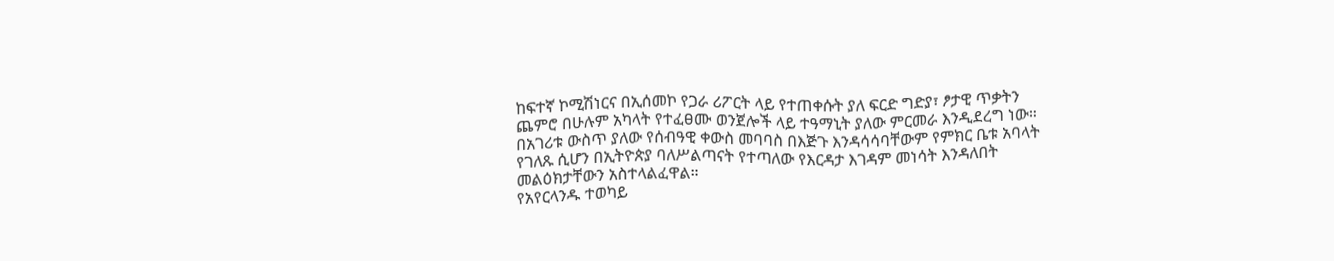ከፍተኛ ኮሚሽነርና በኢሰመኮ የጋራ ሪፖርት ላይ የተጠቀሱት ያለ ፍርድ ግድያ፣ ፆታዊ ጥቃትን ጨምሮ በሁሉም አካላት የተፈፀሙ ወንጀሎች ላይ ተዓማኒት ያለው ምርመራ እንዲደረግ ነው።
በአገሪቱ ውስጥ ያለው የሰብዓዊ ቀውስ መባባስ በእጅጉ እንዳሳሳባቸውም የምክር ቤቱ አባላት የገለጹ ሲሆን በኢትዮጵያ ባለሥልጣናት የተጣለው የእርዳታ እገዳም መነሳት እንዳለበት መልዕክታቸውን አስተላልፈዋል።
የአየርላንዱ ተወካይ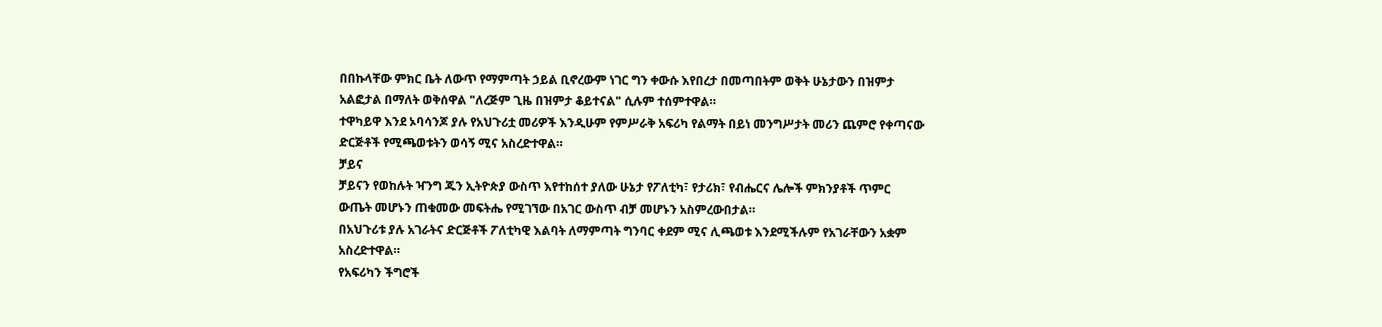በበኩላቸው ምክር ቤት ለውጥ የማምጣት ኃይል ቢኖረውም ነገር ግን ቀውሱ እየበረታ በመጣበትም ወቅት ሁኔታውን በዝምታ አልፎታል በማለት ወቅሰዋል "ለረጅም ጊዜ በዝምታ ቆይተናል" ሲሉም ተሰምተዋል።
ተዋካይዋ እንደ ኦባሳንጆ ያሉ የአህጉሪቷ መሪዎች እንዲሁም የምሥራቅ አፍሪካ የልማት በይነ መንግሥታት መሪን ጨምሮ የቀጣናው ድርጅቶች የሚጫወቱትን ወሳኝ ሚና አስረድተዋል።
ቻይና
ቻይናን የወከሉት ዣንግ ጁን ኢትዮጵያ ውስጥ እየተከሰተ ያለው ሁኔታ የፖለቲካ፣ የታሪክ፣ የብሔርና ሌሎች ምክንያቶች ጥምር ውጤት መሆኑን ጠቁመው መፍትሔ የሚገኘው በአገር ውስጥ ብቻ መሆኑን አስምረውበታል።
በአህጉሪቱ ያሉ አገራትና ድርጅቶች ፖለቲካዊ እልባት ለማምጣት ግንባር ቀደም ሚና ሊጫወቱ እንደሚችሉም የአገራቸውን አቋም አስረድተዋል።
የአፍሪካን ችግሮች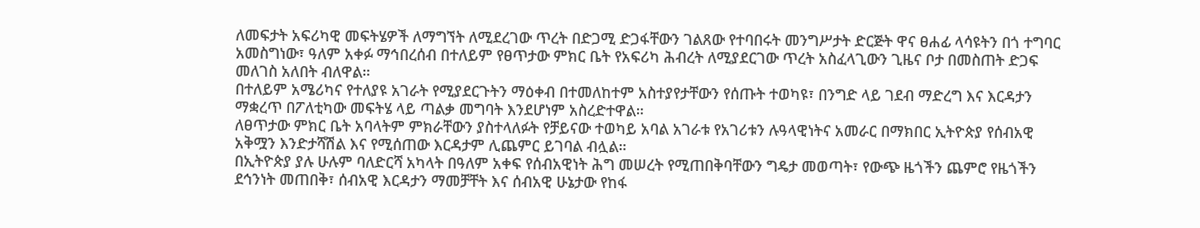ለመፍታት አፍሪካዊ መፍትሄዎች ለማግኘት ለሚደረገው ጥረት በድጋሚ ድጋፋቸውን ገልጸው የተባበሩት መንግሥታት ድርጅት ዋና ፀሐፊ ላሳዩትን በጎ ተግባር አመስግነው፣ ዓለም አቀፉ ማኅበረሰብ በተለይም የፀጥታው ምክር ቤት የአፍሪካ ሕብረት ለሚያደርገው ጥረት አስፈላጊውን ጊዜና ቦታ በመስጠት ድጋፍ መለገስ አለበት ብለዋል።
በተለይም አሜሪካና የተለያዩ አገራት የሚያደርጉትን ማዕቀብ በተመለከተም አስተያየታቸውን የሰጡት ተወካዩ፣ በንግድ ላይ ገደብ ማድረግ እና እርዳታን ማቋረጥ በፖለቲካው መፍትሄ ላይ ጣልቃ መግባት እንደሆነም አስረድተዋል።
ለፀጥታው ምክር ቤት አባላትም ምክራቸውን ያስተላለፉት የቻይናው ተወካይ አባል አገራቱ የአገሪቱን ሉዓላዊነትና አመራር በማክበር ኢትዮጵያ የሰብአዊ አቅሟን እንድታሻሽል እና የሚሰጠው እርዳታም ሊጨምር ይገባል ብሏል።
በኢትዮጵያ ያሉ ሁሉም ባለድርሻ አካላት በዓለም አቀፍ የሰብአዊነት ሕግ መሠረት የሚጠበቅባቸውን ግዴታ መወጣት፣ የውጭ ዜጎችን ጨምሮ የዜጎችን ደኅንነት መጠበቅ፣ ሰብአዊ እርዳታን ማመቻቸት እና ሰብአዊ ሁኔታው የከፋ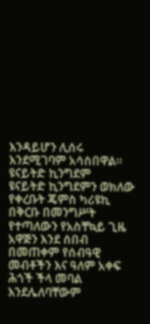እንዳይሆን ሊሰሩ እንደሚገባም አሳስበዋል።
ዩናይትድ ኪንግደም
ዩናይትድ ኪንግደምን ወክለው የቀረቡት ጄምስ ካሪዩኪ በቅርቡ በመንግሥት የተጣለውን የአስቸኳይ ጊዜ አዋጅን እንደ ሰበብ በመጠቀም የሰብዓዊ መብቶችን እና ዓለም አቀፍ ሕጎች ችላ መባል እንደሌለባቸውም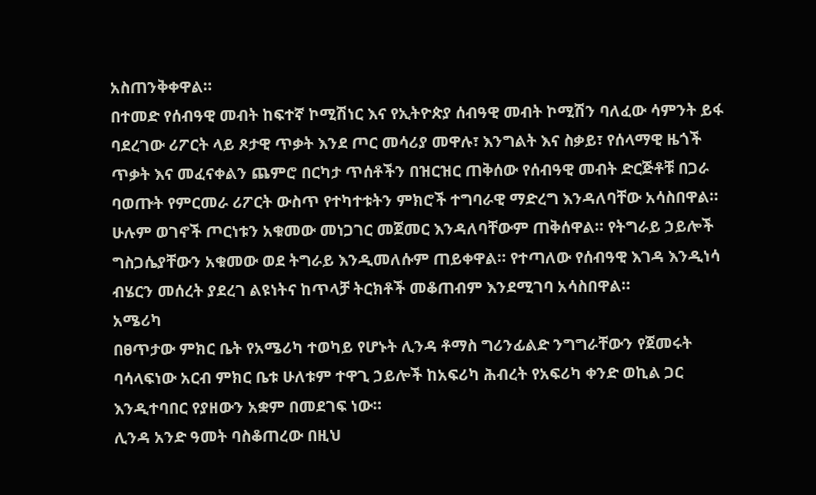አስጠንቅቀዋል።
በተመድ የሰብዓዊ መብት ከፍተኛ ኮሚሽነር እና የኢትዮጵያ ሰብዓዊ መብት ኮሚሽን ባለፈው ሳምንት ይፋ ባደረገው ሪፖርት ላይ ጾታዊ ጥቃት እንደ ጦር መሳሪያ መዋሉ፣ እንግልት እና ስቃይ፣ የሰላማዊ ዜጎች ጥቃት እና መፈናቀልን ጨምሮ በርካታ ጥሰቶችን በዝርዝር ጠቅሰው የሰብዓዊ መብት ድርጅቶቹ በጋራ ባወጡት የምርመራ ሪፖርት ውስጥ የተካተቱትን ምክሮች ተግባራዊ ማድረግ እንዳለባቸው አሳስበዋል።
ሁሉም ወገኖች ጦርነቱን አቁመው መነጋገር መጀመር እንዳለባቸውም ጠቅሰዋል። የትግራይ ኃይሎች ግስጋሴያቸውን አቁመው ወደ ትግራይ እንዲመለሱም ጠይቀዋል። የተጣለው የሰብዓዊ እገዳ እንዲነሳ ብሄርን መሰረት ያደረገ ልዩነትና ከጥላቻ ትርክቶች መቆጠብም እንደሚገባ አሳስበዋል።
አሜሪካ
በፀጥታው ምክር ቤት የአሜሪካ ተወካይ የሆኑት ሊንዳ ቶማስ ግሪንፊልድ ንግግራቸውን የጀመሩት ባሳላፍነው አርብ ምክር ቤቱ ሁለቱም ተዋጊ ኃይሎች ከአፍሪካ ሕብረት የአፍሪካ ቀንድ ወኪል ጋር እንዲተባበር የያዘውን አቋም በመደገፍ ነው።
ሊንዳ አንድ ዓመት ባስቆጠረው በዚህ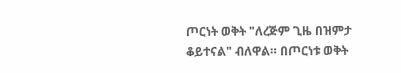ጦርነት ወቅት "ለረጅም ጊዜ በዝምታ ቆይተናል" ብለዋል። በጦርነቱ ወቅት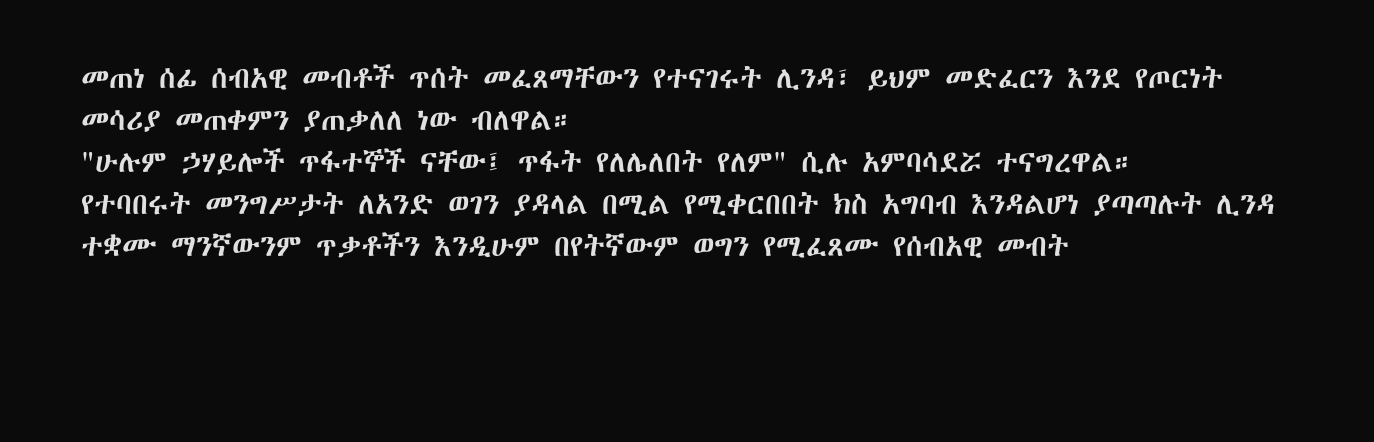መጠነ ሰፊ ሰብአዊ መብቶች ጥሰት መፈጸማቸውን የተናገሩት ሊንዳ፣ ይህም መድፈርን እንደ የጦርነት መሳሪያ መጠቀምን ያጠቃለለ ነው ብለዋል።
"ሁሉም ኃሃይሎች ጥፋተኞች ናቸው፤ ጥፋት የለሌለበት የለም" ሲሉ አምባሳደሯ ተናግረዋል።
የተባበሩት መንግሥታት ለአንድ ወገን ያዳላል በሚል የሚቀርበበት ክስ አግባብ እንዳልሆነ ያጣጣሉት ሊንዳ ተቋሙ ማንኛውንም ጥቃቶችን እንዲሁም በየትኛውም ወግን የሚፈጸሙ የሰብአዊ መብት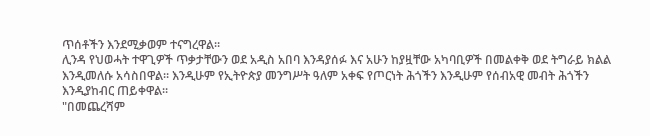ጥሰቶችን እንደሚቃወም ተናግረዋል።
ሊንዳ የህወሓት ተዋጊዎች ጥቃታቸውን ወደ አዲስ አበባ እንዳያሰፉ እና አሁን ከያዟቸው አካባቢዎች በመልቀቅ ወደ ትግራይ ክልል እንዲመለሱ አሳስበዋል። እንዲሁም የኢትዮጵያ መንግሥት ዓለም አቀፍ የጦርነት ሕጎችን እንዲሁም የሰብአዊ መብት ሕጎችን እንዲያከብር ጠይቀዋል።
"በመጨረሻም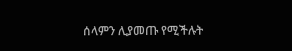ሰላምን ሊያመጡ የሚችሉት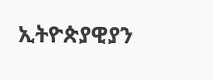ኢትዮጵያዊያን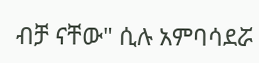ብቻ ናቸው" ሲሉ አምባሳደሯ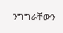ንግግራቸውን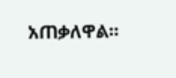አጠቃለዋል።